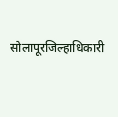सोलापूरजिल्हाधिकारी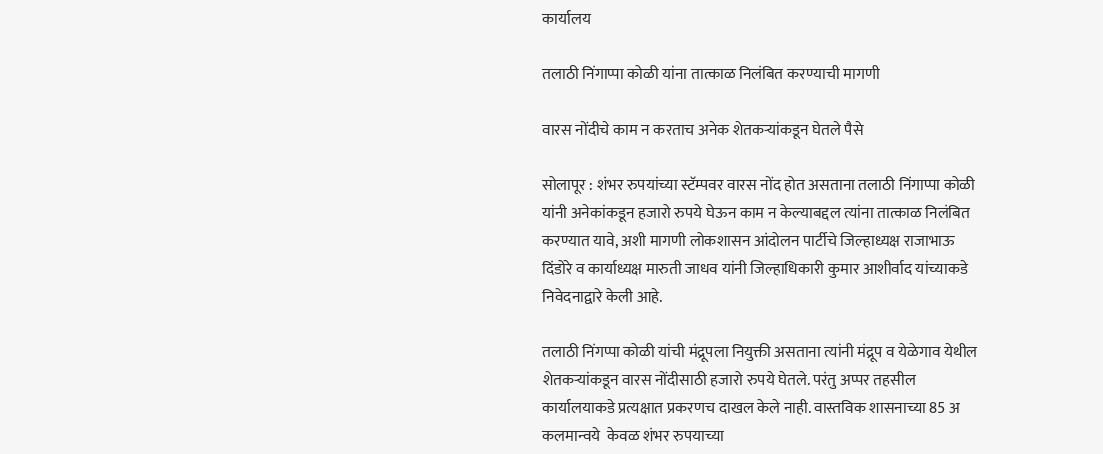कार्यालय

तलाठी निंगाप्पा कोळी यांना तात्काळ निलंबित करण्याची मागणी

वारस नोंदीचे काम न करताच अनेक शेतकऱ्यांकडून घेतले पैसे

सोलापूर : शंभर रुपयांच्या स्टॅम्पवर वारस नोंद होत असताना तलाठी निंगाप्पा कोळी यांनी अनेकांकडून हजारो रुपये घेऊन काम न केल्याबद्दल त्यांना तात्काळ निलंबित करण्यात यावे, अशी मागणी लोकशासन आंदोलन पार्टीचे जिल्हाध्यक्ष राजाभाऊ दिंडोरे व कार्याध्यक्ष मारुती जाधव यांनी जिल्हाधिकारी कुमार आशीर्वाद यांच्याकडे निवेदनाद्वारे केली आहे.

तलाठी निंगप्पा कोळी यांची मंद्रूपला नियुक्ती असताना त्यांनी मंद्रूप व येळेगाव येथील शेतकऱ्यांकडून वारस नोंदीसाठी हजारो रुपये घेतले. परंतु अप्पर तहसील कार्यालयाकडे प्रत्यक्षात प्रकरणच दाखल केले नाही. वास्तविक शासनाच्या 85 अ कलमान्वये  केवळ शंभर रुपयाच्या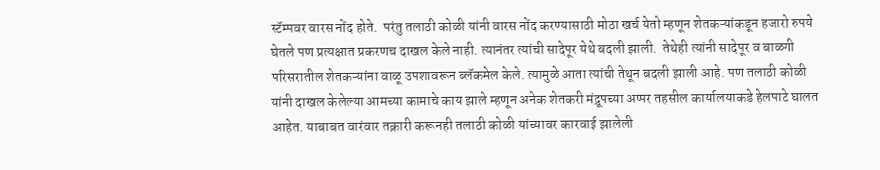स्टॅम्पवर वारस नोंद होते.  परंतु तलाठी कोळी यांनी वारस नोंद करण्यासाठी मोठा खर्च येतो म्हणून शेतकऱ्यांकडून हजारो रुपये घेतले पण प्रत्यक्षात प्रकरणच दाखल केले नाही. त्यानंतर त्यांची सादेपूर येथे बदली झाली.  तेथेही त्यांनी सादेपूर व बाळगी परिसरातील शेतकऱ्यांना वाळू उपशावरून ब्लॅकमेल केले. त्यामुळे आता त्यांची तेथून बदली झाली आहे. पण तलाठी कोळी यांनी दाखल केलेल्या आमच्या कामाचे काय झाले म्हणून अनेक शेतकरी मंद्रूपच्या अप्पर तहसील कार्यालयाकडे हेलपाटे घालत आहेत. याबाबत वारंवार तक्रारी करूनही तलाठी कोळी यांच्यावर कारवाई झालेली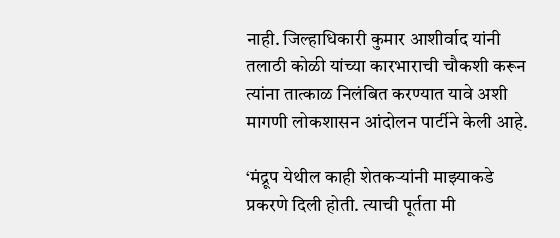नाही. जिल्हाधिकारी कुमार आशीर्वाद यांनी तलाठी कोळी यांच्या कारभाराची चौकशी करून त्यांना तात्काळ निलंबित करण्यात यावे अशी मागणी लोकशासन आंदोलन पार्टीने केली आहे.

‘मंद्रूप येथील काही शेतकऱ्यांनी माझ्याकडे प्रकरणे दिली होती. त्याची पूर्तता मी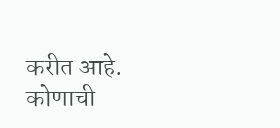करीत आहे. कोणाची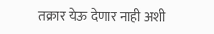तक्रार येऊ देणार नाही अशी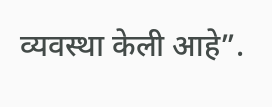व्यवस्था केली आहे”.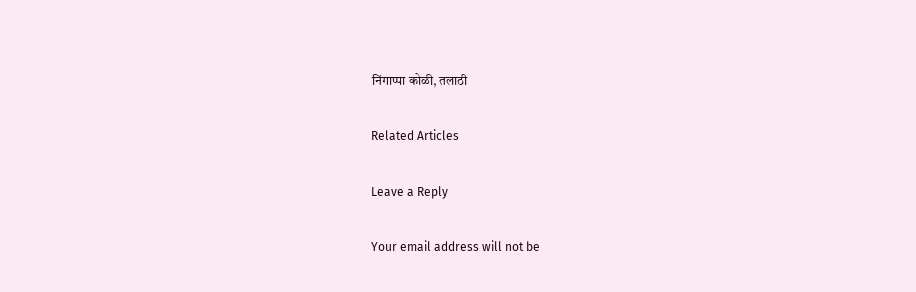निंगाप्पा कोळी, तलाठी

Related Articles

Leave a Reply

Your email address will not be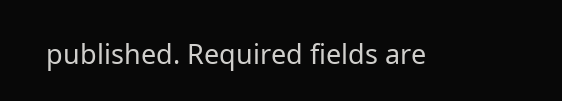published. Required fields are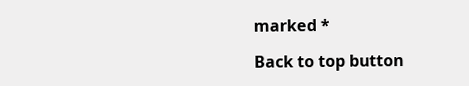marked *

Back to top button